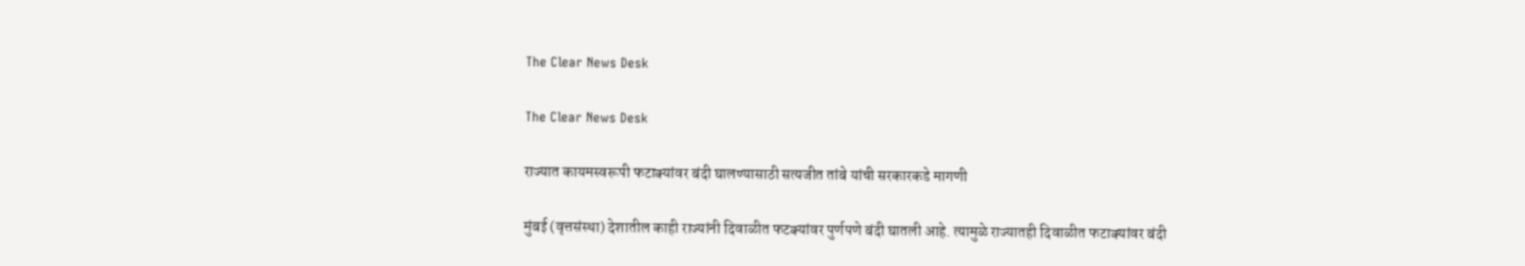The Clear News Desk

The Clear News Desk

राज्यात कायमस्वरूपी फटाक्‍यांवर बंदी घालण्यासाठी सत्यजीत तांबे यांची सरकारकडे मागणी

मुंबई (वृत्तसंस्था) देशातील काही राज्यांनी दिवाळीत फटक्‍यांवर पुर्णपणे बंदी घातली आहे. त्यामुळे राज्यातही दिवाळीत फटाक्‍यांवर बंदी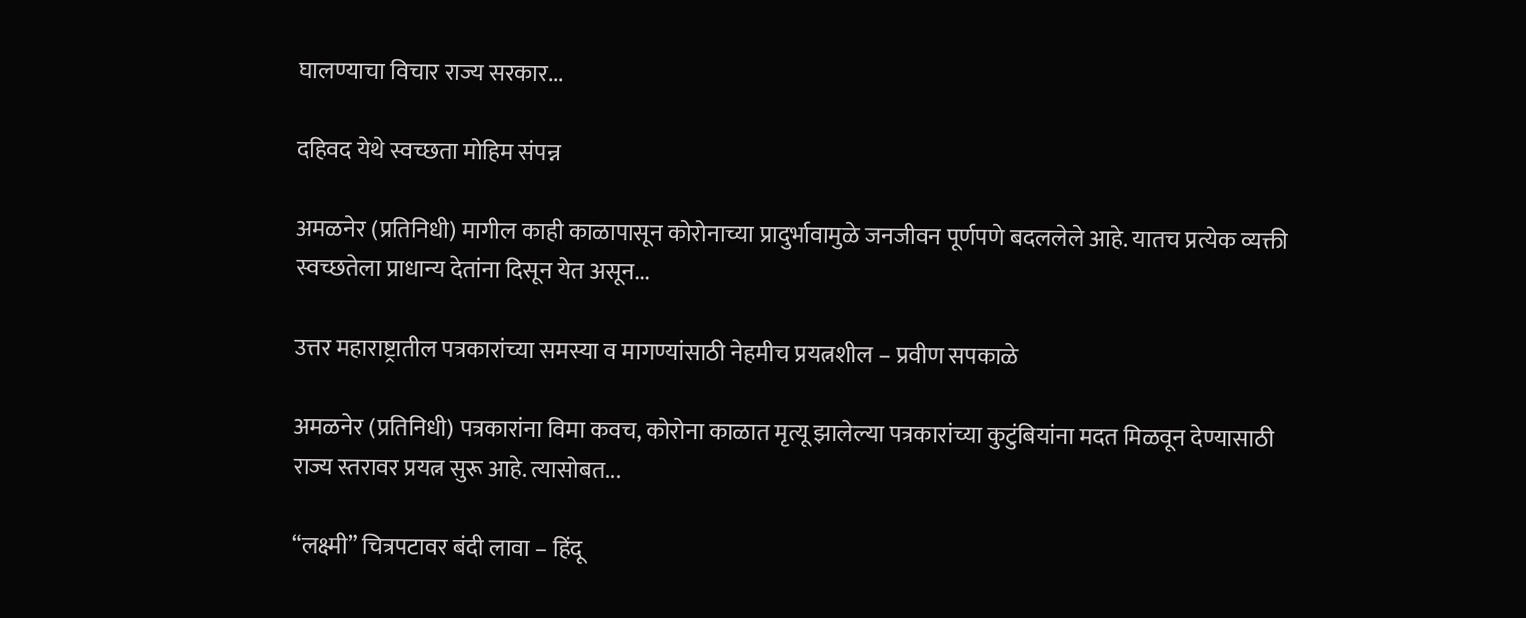घालण्याचा विचार राज्य सरकार...

दहिवद येथे स्वच्छता मोहिम संपन्न

अमळनेर (प्रतिनिधी) मागील काही काळापासून कोरोनाच्या प्रादुर्भावामुळे जनजीवन पूर्णपणे बदललेले आहे. यातच प्रत्येक व्यक्ती स्वच्छतेला प्राधान्य देतांना दिसून येत असून...

उत्तर महाराष्ट्रातील पत्रकारांच्या समस्या व मागण्यांसाठी नेहमीच प्रयत्नशील – प्रवीण सपकाळे

अमळनेर (प्रतिनिधी) पत्रकारांना विमा कवच, कोरोना काळात मृत्यू झालेल्या पत्रकारांच्या कुटुंबियांना मदत मिळवून देण्यासाठी राज्य स्तरावर प्रयत्न सुरू आहे. त्यासोबत...

“लक्ष्मी” चित्रपटावर बंदी लावा – हिंदू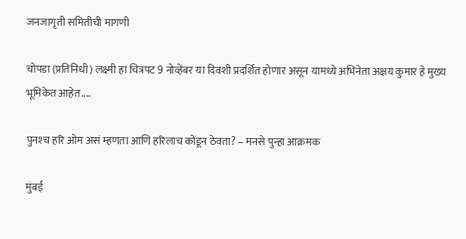जनजागृती समितीची मागणी

चोपडा (प्रतिनिधी) लक्ष्मी हा चित्रपट 9 नोव्हेंबर या दिवशी प्रदर्शित होणार असून यामध्ये अभिनेता अक्षय कुमार हे मुख्य भूमिकेत आहेत....

पुनश्‍च हरि ओम असं म्हणता आणि हरिलाच कोंडून ठेवता? – मनसे पुन्हा आक्रमक

मुंबई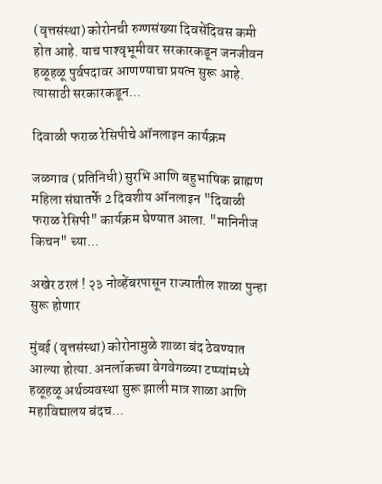(वृत्तसंस्था) कोरोनची रुग्णसंख्या दिवसेंदिवस कमी होत आहे. याच पाश्‍वृभूमीवर सरकारकडून जनजीवन हळूहळू पुर्वपदावर आणण्याचा प्रयत्न सुरू आहे. त्यासाठी सरकारकडून...

दिवाळी फराळ रेसिपीचे ऑनलाइन कार्यक्रम

जळगाव (प्रतिनिधी) सुरभि आणि बहुभाषिक ब्राह्मण महिला संघातर्फे 2 दिवशीय ऑनलाइन "दिवाळी फराळ रेसिपी" कार्यक्रम घेण्यात आला. "मानिनीज किचन" च्या...

अखेर ठरलं ! २३ नोव्हेंबरपासून राज्यातील शाळा पुन्हा सुरू होणार

मुंबई (वृत्तसंस्था) कोरोनामुळे शाळा बंद ठेवण्यात आल्या होत्या. अनलॉकच्या वेगवेगळ्या टप्प्यांमध्ये हळूहळू अर्थव्यवस्था सुरू झाली मात्र शाळा आणि महाविद्यालय बंदच...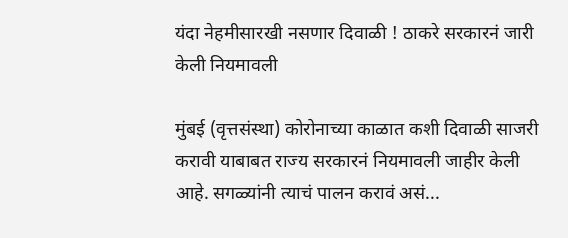यंदा नेहमीसारखी नसणार दिवाळी ! ठाकरे सरकारनं जारी केली नियमावली

मुंबई (वृत्तसंस्था) कोरोनाच्या काळात कशी दिवाळी साजरी करावी याबाबत राज्य सरकारनं नियमावली जाहीर केली आहे. सगळ्यांनी त्याचं पालन करावं असं...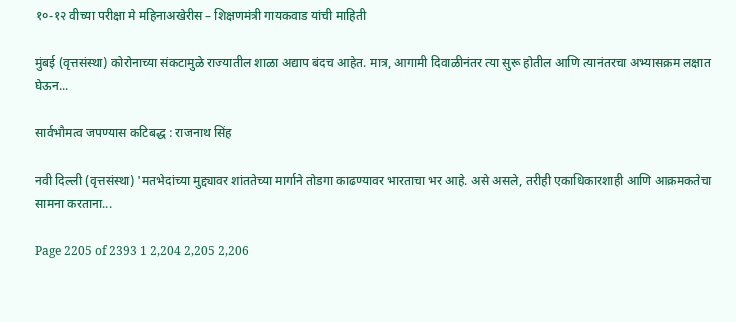१०-१२ वीच्या परीक्षा मे महिनाअखेरीस – शिक्षणमंत्री गायकवाड यांची माहिती

मुंबई (वृत्तसंस्था) कोरोनाच्या संकटामुळे राज्यातील शाळा अद्याप बंदच आहेत. मात्र, आगामी दिवाळीनंतर त्या सुरू होतील आणि त्यानंतरचा अभ्यासक्रम लक्षात घेऊन...

सार्वभौमत्व जपण्यास कटिबद्ध : राजनाथ सिंह

नवी दिल्ली (वृत्तसंस्था) 'मतभेदांच्या मुद्द्यावर शांततेच्या मार्गाने तोडगा काढण्यावर भारताचा भर आहे. असे असले, तरीही एकाधिकारशाही आणि आक्रमकतेचा सामना करताना...

Page 2205 of 2393 1 2,204 2,205 2,206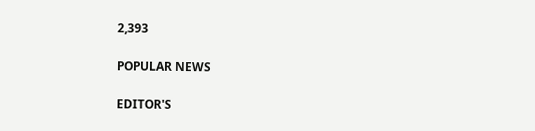2,393

POPULAR NEWS

EDITOR'S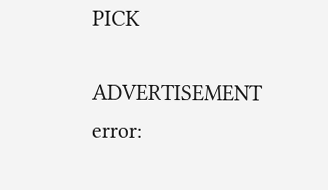PICK

ADVERTISEMENT
error: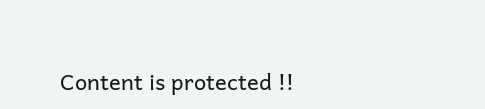Content is protected !!